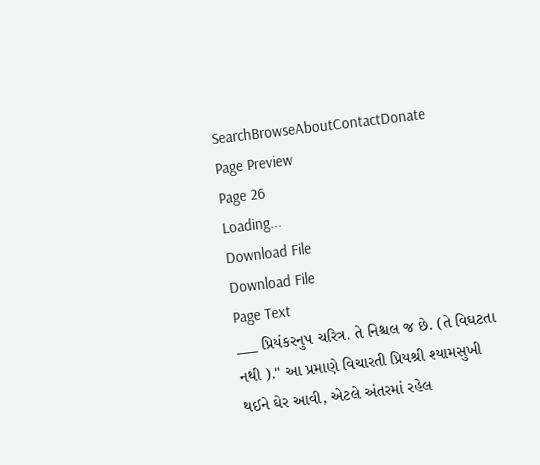SearchBrowseAboutContactDonate
Page Preview
Page 26
Loading...
Download File
Download File
Page Text
___ પ્રિયંકરનુ૫ ચરિત્ર. તે નિશ્ચલ જ છે. (તે વિઘટતા નથી )." આ પ્રમાણે વિચારતી પ્રિયશ્રી શ્યામસુખી થઈને ઘેર આવી, એટલે અંતરમાં રહેલ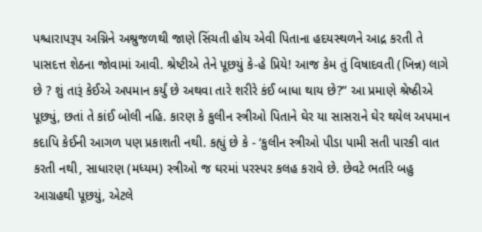પશ્ચારાપરૂપ અગ્નિને અશ્રુજળથી જાણે સિંચતી હોય એવી પિતાના હદયસ્થળને આદ્ર કરતી તે પાસદત્ત શેઠના જોવામાં આવી. શ્રેષ્ટીએ તેને પૂછયું કે-હે પ્રિયે! આજ કેમ તું વિષાદવતી (ખિન્ન) લાગે છે ? શું તારૂં કેઈએ અપમાન કર્યું છે અથવા તારે શરીરે કંઈ બાધા થાય છે?” આ પ્રમાણે શ્રેષ્ઠીએ પૂછ્યું, છતાં તે કાંઈ બોલી નહિ. કારણ કે કુલીન સ્ત્રીઓ પિતાને ઘેર યા સાસરાને ઘેર થયેલ અપમાન કદાપિ કેઈની આગળ પણ પ્રકાશતી નથી. કહ્યું છે કે - ‘કુલીન સ્ત્રીઓ પીડા પામી સતી પારકી વાત કરતી નથી, સાધારણ (મધ્યમ) સ્ત્રીઓ જ ઘરમાં પરસ્પર કલહ કરાવે છે. છેવટે ભર્તારે બહુ આગ્રહથી પૂછયું, એટલે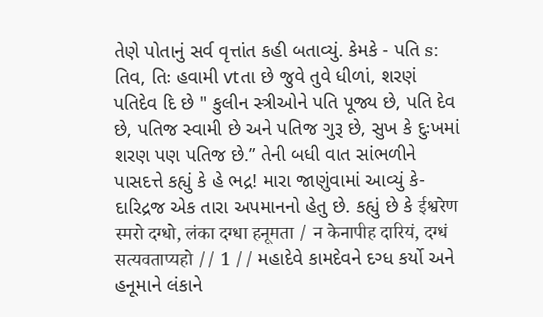તેણે પોતાનું સર્વ વૃત્તાંત કહી બતાવ્યું. કેમકે - પતિ s: તિવ, તિઃ હવામી vtતા છે જુવે તુવે ધીળાં, શરણં પતિદેવ દિ છે " કુલીન સ્ત્રીઓને પતિ પૂજ્ય છે, પતિ દેવ છે, પતિજ સ્વામી છે અને પતિજ ગુરૂ છે, સુખ કે દુઃખમાં શરણ પણ પતિજ છે.” તેની બધી વાત સાંભળીને પાસદત્તે કહ્યું કે હે ભદ્ર! મારા જાણુંવામાં આવ્યું કે-દારિદ્રજ એક તારા અપમાનનો હેતુ છે. કહ્યું છે કે ईश्वरेण स्मरो दग्धो, लंका दग्धा हनूमता / न केनापीह दारियं, दग्धं सत्यवताप्यहो // 1 // મહાદેવે કામદેવને દગ્ધ કર્યો અને હનૂમાને લંકાને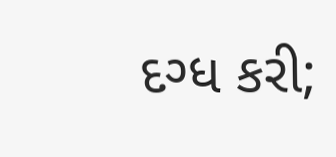દગ્ધ કરી;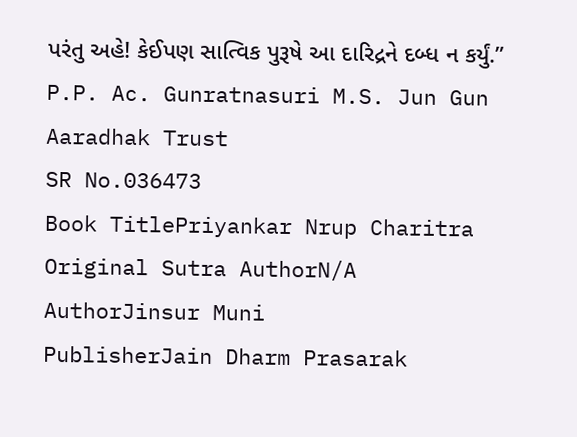પરંતુ અહે! કેઈપણ સાત્વિક પુરૂષે આ દારિદ્રને દબ્ધ ન કર્યું.” P.P. Ac. Gunratnasuri M.S. Jun Gun Aaradhak Trust
SR No.036473
Book TitlePriyankar Nrup Charitra
Original Sutra AuthorN/A
AuthorJinsur Muni
PublisherJain Dharm Prasarak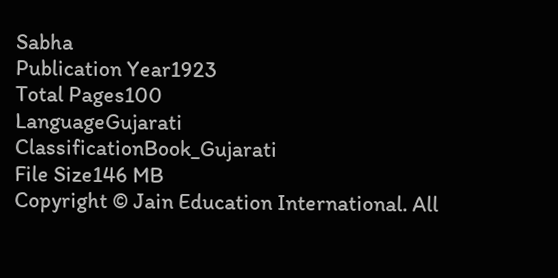Sabha
Publication Year1923
Total Pages100
LanguageGujarati
ClassificationBook_Gujarati
File Size146 MB
Copyright © Jain Education International. All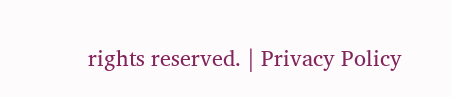rights reserved. | Privacy Policy